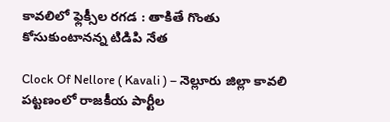కావలిలో ఫ్లెక్సీల రగడ : తాకితే గొంతు కోసుకుంటానన్న టిడిపి నేత

Clock Of Nellore ( Kavali ) – నెల్లూరు జిల్లా కావలి పట్టణంలో రాజకీయ పార్టీల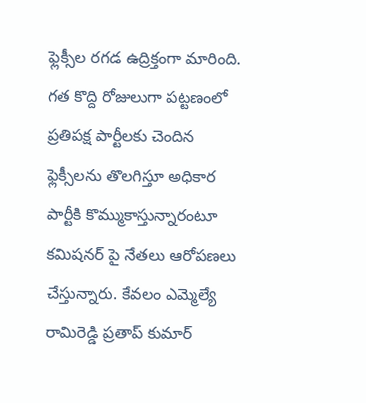ఫ్లెక్సీల రగడ ఉద్రిక్తంగా మారింది. గత కొద్ది రోజులుగా పట్టణంలో ప్రతిపక్ష పార్టీలకు చెందిన ఫ్లెక్సీలను తొలగిస్తూ అధికార పార్టీకి కొమ్ముకాస్తున్నారంటూ కమిషనర్ పై నేతలు ఆరోపణలు చేస్తున్నారు. కేవలం ఎమ్మెల్యే రామిరెడ్డి ప్రతాప్ కుమార్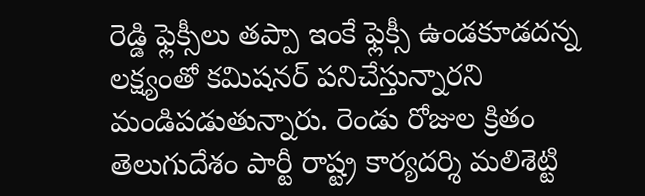రెడ్డి ఫ్లెక్సీలు తప్పా ఇంకే ఫ్లెక్సీ ఉండకూడదన్న లక్ష్యంతో కమిషనర్ పనిచేస్తున్నారని మండిపడుతున్నారు. రెండు రోజుల క్రితం తెలుగుదేశం పార్టీ రాష్ట్ర కార్యదర్శి మలిశెట్టి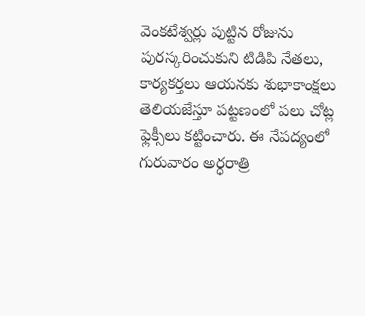వెంకటేశ్వర్లు పుట్టిన రోజును పురస్కరించుకుని టిడిపి నేతలు, కార్యకర్తలు ఆయనకు శుభాకాంక్షలు తెలియజేస్తూ పట్టణంలో పలు చోట్ల ఫ్లెక్సీలు కట్టించారు. ఈ నేపద్యంలో గురువారం అర్ధరాత్రి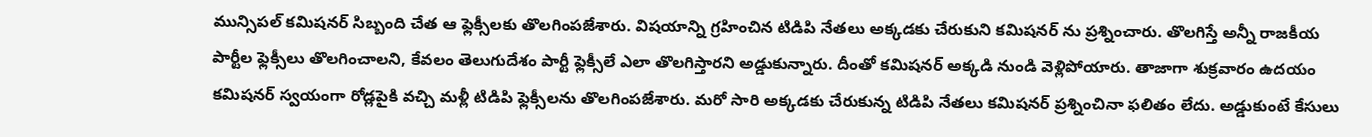మున్సిపల్ కమిషనర్ సిబ్బంది చేత ఆ ఫ్లెక్సీలకు తొలగింపజేశారు. విషయాన్ని గ్రహించిన టిడిపి నేతలు అక్కడకు చేరుకుని కమిషనర్ ను ప్రశ్నించారు. తొలగిస్తే అన్నీ రాజకీయ పార్టీల ఫ్లెక్సీలు తొలగించాలని, కేవలం తెలుగుదేశం పార్టీ ఫ్లెక్సీలే ఎలా తొలగిస్తారని అడ్డుకున్నారు. దీంతో కమిషనర్ అక్కడి నుండి వెళ్లిపోయారు. తాజాగా శుక్రవారం ఉదయం కమిషనర్ స్వయంగా రోడ్లపైకి వచ్చి మళ్లీ టిడిపి ఫ్లెక్సీలను తొలగింపజేశారు. మరో సారి అక్కడకు చేరుకున్న టిడిపి నేతలు కమిషనర్ ప్రశ్నించినా ఫలితం లేదు. అడ్డుకుంటే కేసులు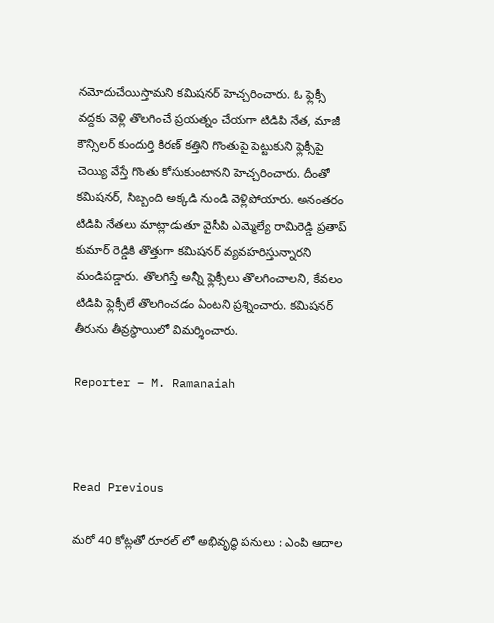నమోదుచేయిస్తామని కమిషనర్ హెచ్చరించారు. ఓ ఫ్లెక్సీ వద్దకు వెళ్లి తొలగించే ప్రయత్నం చేయగా టిడిపి నేత, మాజీ కౌన్సిలర్ కుందుర్తి కిరణ్ కత్తిని గొంతుపై పెట్టుకుని ఫ్లెక్సీపై చెయ్యి వేస్తే గొంతు కోసుకుంటానని హెచ్చరించారు. దీంతో కమిషనర్, సిబ్బంది అక్కడి నుండి వెళ్లిపోయారు. అనంతరం టిడిపి నేతలు మాట్లాడుతూ వైసీపి ఎమ్మెల్యే రామిరెడ్డి ప్రతాప్ కుమార్ రెడ్డికి తొత్తుగా కమిషనర్ వ్యవహరిస్తున్నారని మండిపడ్డారు. తొలగిస్తే అన్నీ ఫ్లెక్సీలు తొలగించాలని, కేవలం టిడిపి ఫ్లెక్సీలే తొలగించడం ఏంటని ప్రశ్నించారు. కమిషనర్ తీరును తీవ్రస్థాయిలో విమర్శించారు.

Reporter – M. Ramanaiah



Read Previous

మరో 40 కోట్లతో రూరల్ లో అభివృద్ధి పనులు : ఎంపి ఆదాల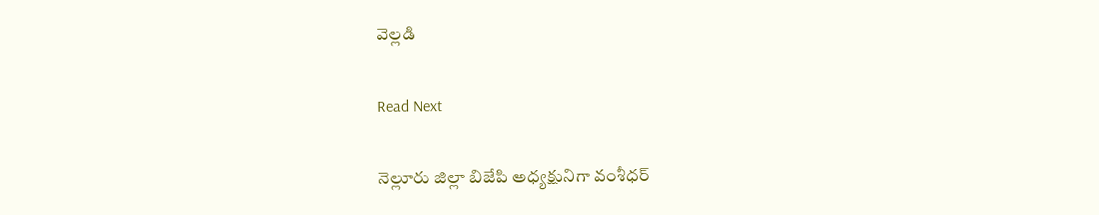వెల్లడి

Read Next

నెల్లూరు జిల్లా బిజేపి అధ్యక్షునిగా వంశీధర్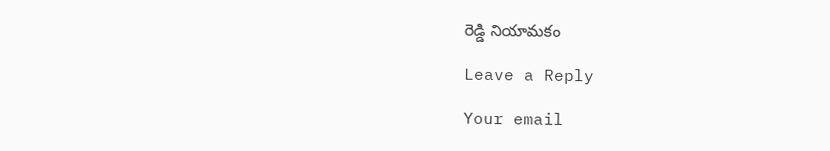రెడ్డి నియామకం

Leave a Reply

Your email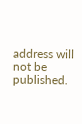address will not be published.